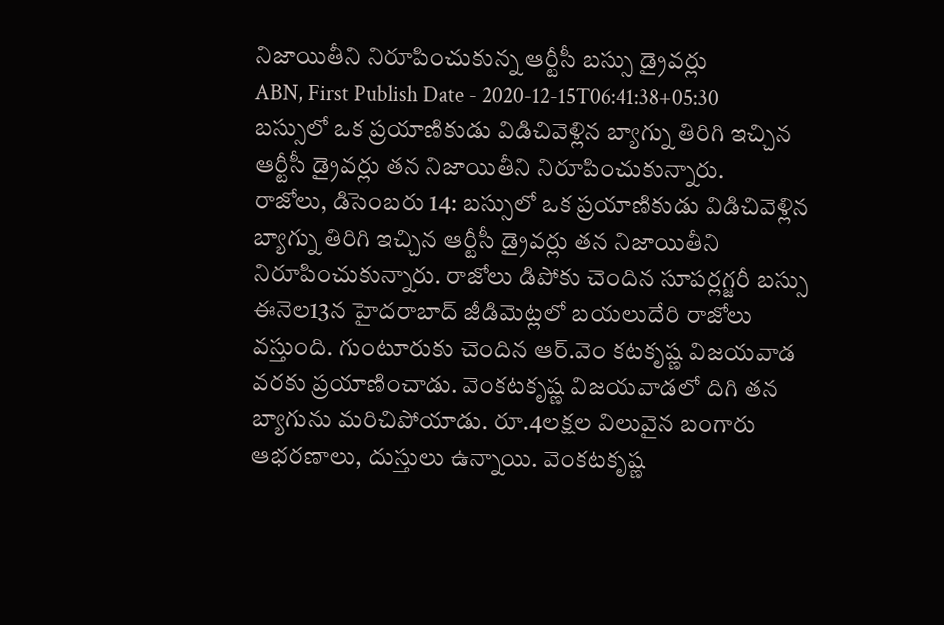నిజాయితీని నిరూపించుకున్న ఆర్టీసీ బస్సు డ్రైవర్లు
ABN, First Publish Date - 2020-12-15T06:41:38+05:30
బస్సులో ఒక ప్రయాణికుడు విడిచివెళ్లిన బ్యాగ్ను తిరిగి ఇచ్చిన ఆర్టీసీ డ్రైవర్లు తన నిజాయితీని నిరూపించుకున్నారు.
రాజోలు, డిసెంబరు 14: బస్సులో ఒక ప్రయాణికుడు విడిచివెళ్లిన బ్యాగ్ను తిరిగి ఇచ్చిన ఆర్టీసీ డ్రైవర్లు తన నిజాయితీని నిరూపించుకున్నారు. రాజోలు డిపోకు చెందిన సూపర్లగ్జరీ బస్సు ఈనెల13న హైదరాబాద్ జీడిమెట్లలో బయలుదేరి రాజోలు వస్తుంది. గుంటూరుకు చెందిన ఆర్.వెం కటకృష్ణ విజయవాడ వరకు ప్రయాణించాడు. వెంకటకృష్ణ విజయవాడలో దిగి తన బ్యాగును మరిచిపోయాడు. రూ.4లక్షల విలువైన బంగారు ఆభరణాలు, దుస్తులు ఉన్నాయి. వెంకటకృష్ణ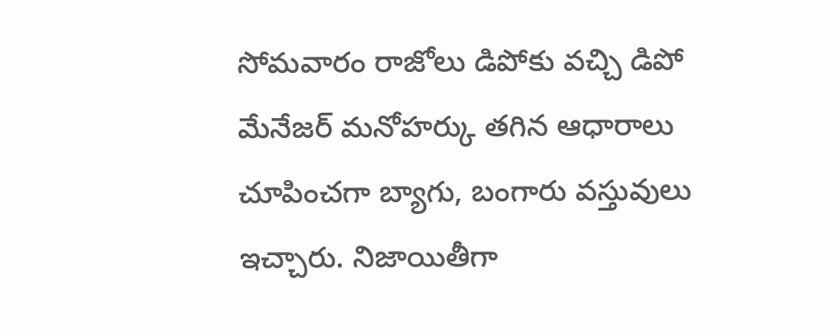సోమవారం రాజోలు డిపోకు వచ్చి డిపో మేనేజర్ మనోహర్కు తగిన ఆధారాలు చూపించగా బ్యాగు, బంగారు వస్తువులు ఇచ్చారు. నిజాయితీగా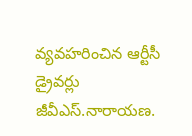వ్యవహరించిన ఆర్టీసీ డ్రైవర్లు జీవీఎస్.నారాయణ.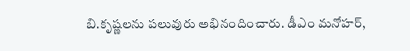బి.కృష్ణలను పలువురు అభినందించారు. డీఎం మనోహర్,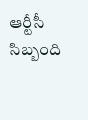ఆర్టీసీ సిబ్బంది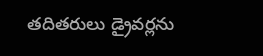తదితరులు డ్రైవర్లను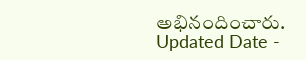అభినందించారు.
Updated Date -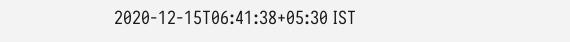2020-12-15T06:41:38+05:30 IST